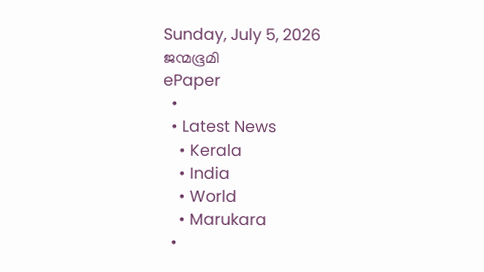Sunday, July 5, 2026
ജന്മഭൂമി
ePaper
  •
  • Latest News
    • Kerala
    • India
    • World
    • Marukara
  •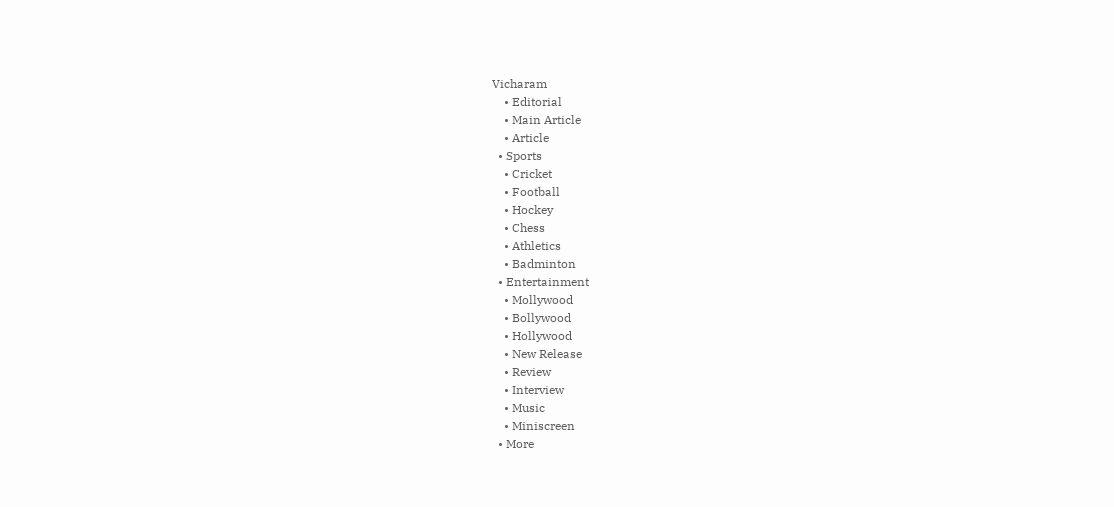Vicharam
    • Editorial
    • Main Article
    • Article
  • Sports
    • Cricket
    • Football
    • Hockey
    • Chess
    • Athletics
    • Badminton
  • Entertainment
    • Mollywood
    • Bollywood
    • Hollywood
    • New Release
    • Review
    • Interview
    • Music
    • Miniscreen
  • More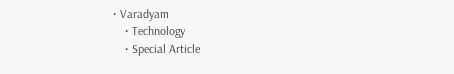• Varadyam
    • Technology
    • Special Article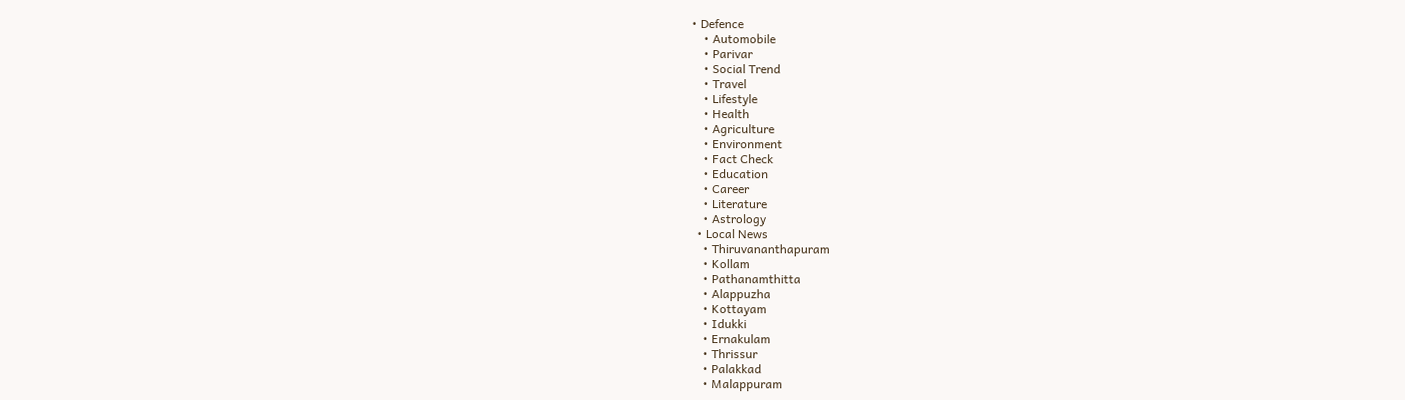• Defence
    • Automobile
    • Parivar
    • Social Trend
    • Travel
    • Lifestyle
    • Health
    • Agriculture
    • Environment
    • Fact Check
    • Education
    • Career
    • Literature
    • Astrology
  • Local News
    • Thiruvananthapuram
    • Kollam
    • Pathanamthitta
    • Alappuzha
    • Kottayam
    • Idukki
    • Ernakulam
    • Thrissur
    • Palakkad
    • Malappuram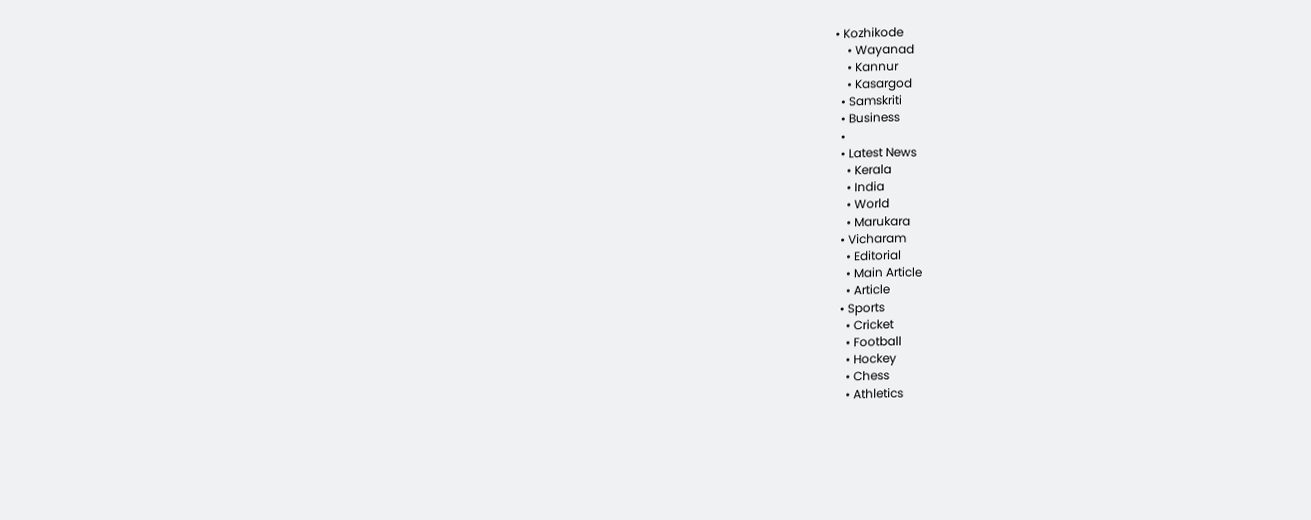• Kozhikode
    • Wayanad
    • Kannur
    • Kasargod
  • Samskriti
  • Business
  •
  • Latest News
    • Kerala
    • India
    • World
    • Marukara
  • Vicharam
    • Editorial
    • Main Article
    • Article
  • Sports
    • Cricket
    • Football
    • Hockey
    • Chess
    • Athletics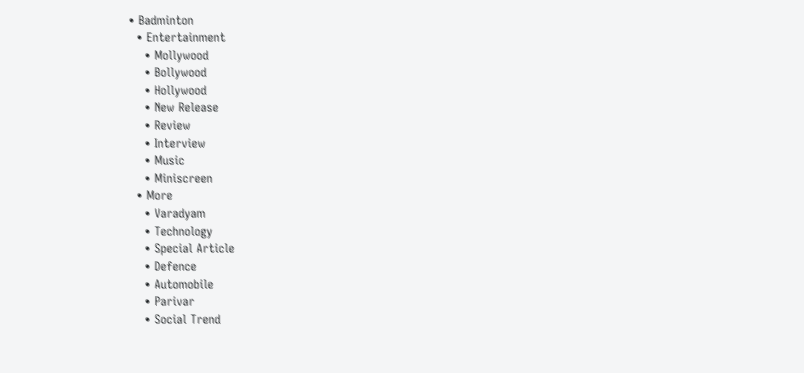• Badminton
  • Entertainment
    • Mollywood
    • Bollywood
    • Hollywood
    • New Release
    • Review
    • Interview
    • Music
    • Miniscreen
  • More
    • Varadyam
    • Technology
    • Special Article
    • Defence
    • Automobile
    • Parivar
    • Social Trend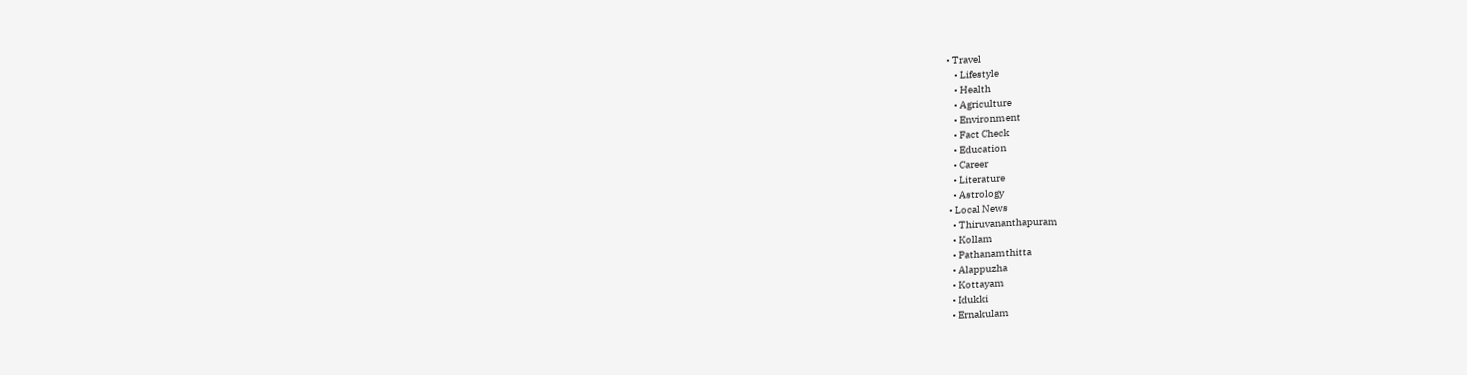• Travel
    • Lifestyle
    • Health
    • Agriculture
    • Environment
    • Fact Check
    • Education
    • Career
    • Literature
    • Astrology
  • Local News
    • Thiruvananthapuram
    • Kollam
    • Pathanamthitta
    • Alappuzha
    • Kottayam
    • Idukki
    • Ernakulam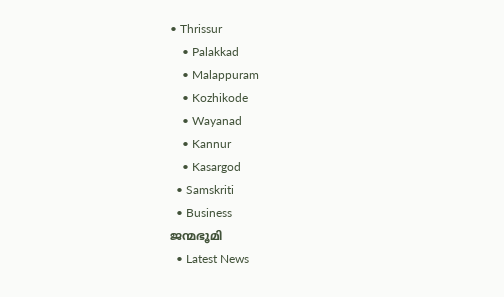• Thrissur
    • Palakkad
    • Malappuram
    • Kozhikode
    • Wayanad
    • Kannur
    • Kasargod
  • Samskriti
  • Business
ജന്മഭൂമി
  • Latest News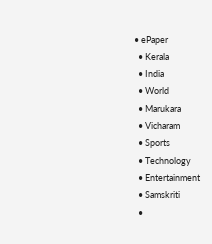• ePaper
  • Kerala
  • India
  • World
  • Marukara
  • Vicharam
  • Sports
  • Technology
  • Entertainment
  • Samskriti
  •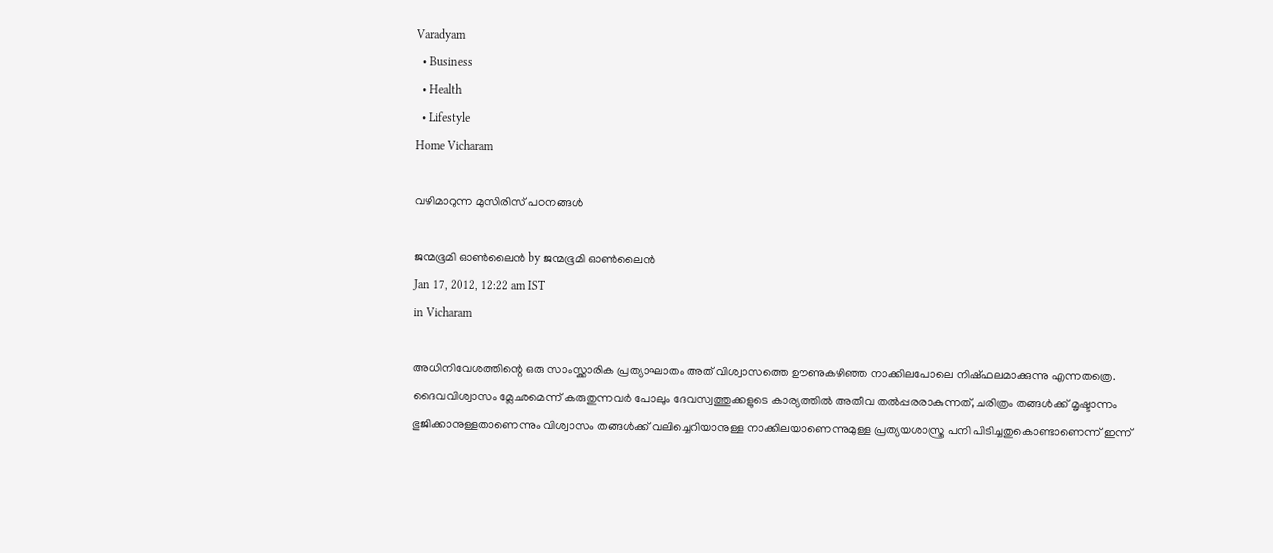Varadyam
  • Business
  • Health
  • Lifestyle
Home Vicharam

വഴിമാറുന്ന മുസിരിസ്‌ പഠനങ്ങള്‍

ജന്മഭൂമി ഓണ്‍ലൈന്‍ by ജന്മഭൂമി ഓണ്‍ലൈന്‍
Jan 17, 2012, 12:22 am IST
in Vicharam

അധിനിവേശത്തിന്റെ ഒരു സാംസ്ക്കാരിക പ്രത്യാഘാതം അത്‌ വിശ്വാസത്തെ ഊണുകഴിഞ്ഞ നാക്കിലപോലെ നിഷ്ഫലമാക്കുന്നു എന്നതത്രെ. ദൈവവിശ്വാസം മ്ലേഛമെന്ന്‌ കരുതുന്നവര്‍ പോലും ദേവസ്വത്തുക്കളുടെ കാര്യത്തില്‍ അതീവ തല്‍പ്പരരാകുന്നത്‌, ചരിത്രം തങ്ങള്‍ക്ക്‌ മൃഷ്ടാന്നം ഭുജിക്കാനുള്ളതാണെന്നും വിശ്വാസം തങ്ങള്‍ക്ക്‌ വലിച്ചെറിയാനുള്ള നാക്കിലയാണെന്നുമുള്ള പ്രത്യയശാസ്ത്ര പനി പിടിച്ചതുകൊണ്ടാണെന്ന്‌ ഇന്ന്‌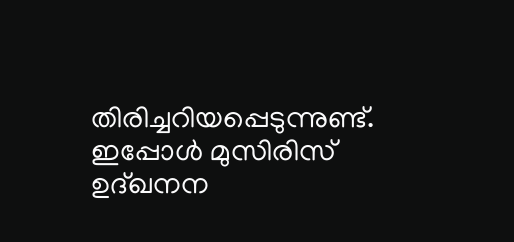തിരിച്ചറിയപ്പെടുന്നുണ്ട്‌. ഇപ്പോള്‍ മുസിരിസ്‌ ഉദ്ഖനന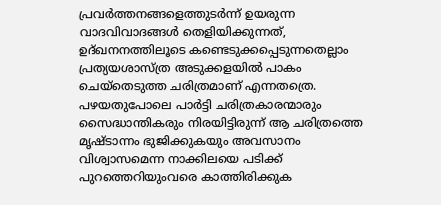പ്രവര്‍ത്തനങ്ങളെത്തുടര്‍ന്ന്‌ ഉയരുന്ന വാദവിവാദങ്ങള്‍ തെളിയിക്കുന്നത്‌, ഉദ്ഖനനത്തിലൂടെ കണ്ടെടുക്കപ്പെടുന്നതെല്ലാം പ്രത്യയശാസ്ത്ര അടുക്കളയില്‍ പാകം ചെയ്തെടുത്ത ചരിത്രമാണ്‌ എന്നതത്രെ. പഴയതുപോലെ പാര്‍ട്ടി ചരിത്രകാരന്മാരും സൈദ്ധാന്തികരും നിരയിട്ടിരുന്ന്‌ ആ ചരിത്രത്തെ മൃഷ്ടാന്നം ഭുജിക്കുകയും അവസാനം വിശ്വാസമെന്ന നാക്കിലയെ പടിക്ക്‌ പുറത്തെറിയുംവരെ കാത്തിരിക്കുക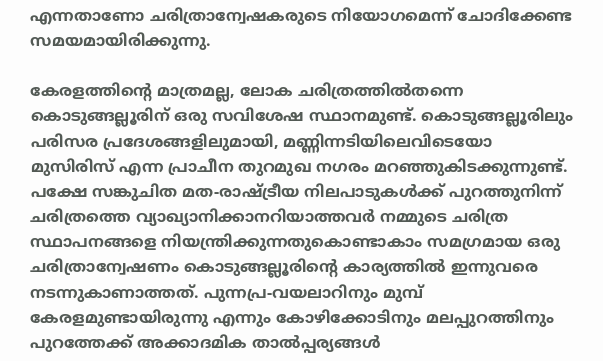എന്നതാണോ ചരിത്രാന്വേഷകരുടെ നിയോഗമെന്ന്‌ ചോദിക്കേണ്ട സമയമായിരിക്കുന്നു.

കേരളത്തിന്റെ മാത്രമല്ല, ലോക ചരിത്രത്തില്‍തന്നെ കൊടുങ്ങല്ലൂരിന്‌ ഒരു സവിശേഷ സ്ഥാനമുണ്ട്‌. കൊടുങ്ങല്ലൂരിലും പരിസര പ്രദേശങ്ങളിലുമായി, മണ്ണിന്നടിയിലെവിടെയോ മുസിരിസ്‌ എന്ന പ്രാചീന തുറമുഖ നഗരം മറഞ്ഞുകിടക്കുന്നുണ്ട്‌. പക്ഷേ സങ്കുചിത മത-രാഷ്‌ട്രീയ നിലപാടുകള്‍ക്ക്‌ പുറത്തുനിന്ന്‌ ചരിത്രത്തെ വ്യാഖ്യാനിക്കാനറിയാത്തവര്‍ നമ്മുടെ ചരിത്ര സ്ഥാപനങ്ങളെ നിയന്ത്രിക്കുന്നതുകൊണ്ടാകാം സമഗ്രമായ ഒരു ചരിത്രാന്വേഷണം കൊടുങ്ങല്ലൂരിന്റെ കാര്യത്തില്‍ ഇന്നുവരെ നടന്നുകാണാത്തത്‌. പുന്നപ്ര-വയലാറിനും മുമ്പ്‌ കേരളമുണ്ടായിരുന്നു എന്നും കോഴിക്കോടിനും മലപ്പുറത്തിനും പുറത്തേക്ക്‌ അക്കാദമിക താല്‍പ്പര്യങ്ങള്‍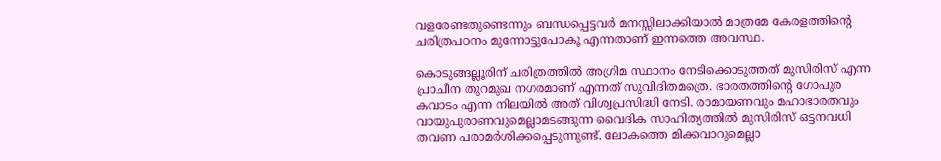വളരേണ്ടതുണ്ടെന്നും ബന്ധപ്പെട്ടവര്‍ മനസ്സിലാക്കിയാല്‍ മാത്രമേ കേരളത്തിന്റെ ചരിത്രപഠനം മുന്നോട്ടുപോകൂ എന്നതാണ്‌ ഇന്നത്തെ അവസ്ഥ.

കൊടുങ്ങല്ലൂരിന്‌ ചരിത്രത്തില്‍ അഗ്രിമ സ്ഥാനം നേടിക്കൊടുത്തത്‌ മുസിരിസ്‌ എന്ന പ്രാചീന തുറമുഖ നഗരമാണ്‌ എന്നത്‌ സുവിദിതമത്രെ. ഭാരതത്തിന്റെ ഗോപുര കവാടം എന്ന നിലയില്‍ അത്‌ വിശ്വപ്രസിദ്ധി നേടി. രാമായണവും മഹാഭാരതവും വായുപുരാണവുമെല്ലാമടങ്ങുന്ന വൈദിക സാഹിത്യത്തില്‍ മുസിരിസ്‌ ഒട്ടനവധി തവണ പരാമര്‍ശിക്കപ്പെടുന്നുണ്ട്‌. ലോകത്തെ മിക്കവാറുമെല്ലാ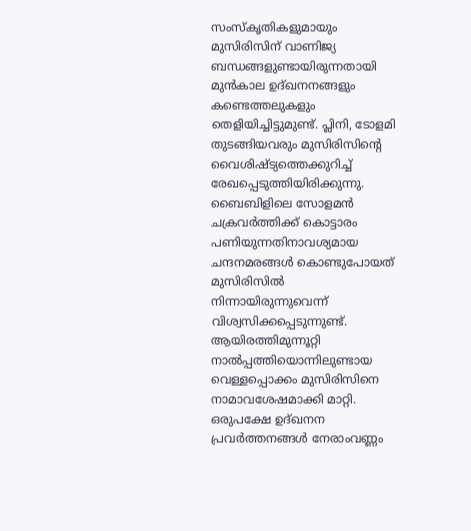സംസ്കൃതികളുമായും മുസിരിസിന്‌ വാണിജ്യ ബന്ധങ്ങളുണ്ടായിരുന്നതായി മുന്‍കാല ഉദ്ഖനനങ്ങളും കണ്ടെത്തലുകളും തെളിയിച്ചിട്ടുമുണ്ട്‌. പ്ലിനി, ടോളമി തുടങ്ങിയവരും മുസിരിസിന്റെ വൈശിഷ്ട്യത്തെക്കുറിച്ച്‌ രേഖപ്പെടുത്തിയിരിക്കുന്നു. ബൈബിളിലെ സോളമന്‍ ചക്രവര്‍ത്തിക്ക്‌ കൊട്ടാരം പണിയുന്നതിനാവശ്യമായ ചന്ദനമരങ്ങള്‍ കൊണ്ടുപോയത്‌ മുസിരിസില്‍ നിന്നായിരുന്നുവെന്ന്‌ വിശ്വസിക്കപ്പെടുന്നുണ്ട്‌. ആയിരത്തിമുന്നൂറ്റി നാല്‍പ്പത്തിയൊന്നിലുണ്ടായ വെള്ളപ്പൊക്കം മുസിരിസിനെ നാമാവശേഷമാക്കി മാറ്റി. ഒരുപക്ഷേ ഉദ്ഖനന പ്രവര്‍ത്തനങ്ങള്‍ നേരാംവണ്ണം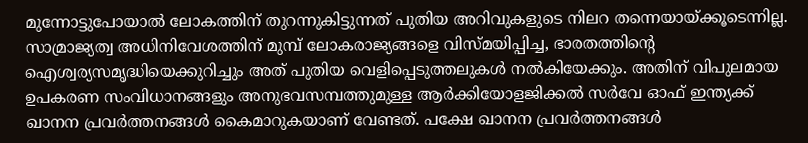മുന്നോട്ടുപോയാല്‍ ലോകത്തിന്‌ തുറന്നുകിട്ടുന്നത്‌ പുതിയ അറിവുകളുടെ നിലറ തന്നെയായ്‌ക്കൂടെന്നില്ല. സാമ്രാജ്യത്വ അധിനിവേശത്തിന്‌ മുമ്പ്‌ ലോകരാജ്യങ്ങളെ വിസ്മയിപ്പിച്ച, ഭാരതത്തിന്റെ ഐശ്വര്യസമൃദ്ധിയെക്കുറിച്ചും അത്‌ പുതിയ വെളിപ്പെടുത്തലുകള്‍ നല്‍കിയേക്കും. അതിന്‌ വിപുലമായ ഉപകരണ സംവിധാനങ്ങളും അനുഭവസമ്പത്തുമുള്ള ആര്‍ക്കിയോളജിക്കല്‍ സര്‍വേ ഓഫ്‌ ഇന്ത്യക്ക്‌ ഖാനന പ്രവര്‍ത്തനങ്ങള്‍ കൈമാറുകയാണ്‌ വേണ്ടത്‌. പക്ഷേ ഖാനന പ്രവര്‍ത്തനങ്ങള്‍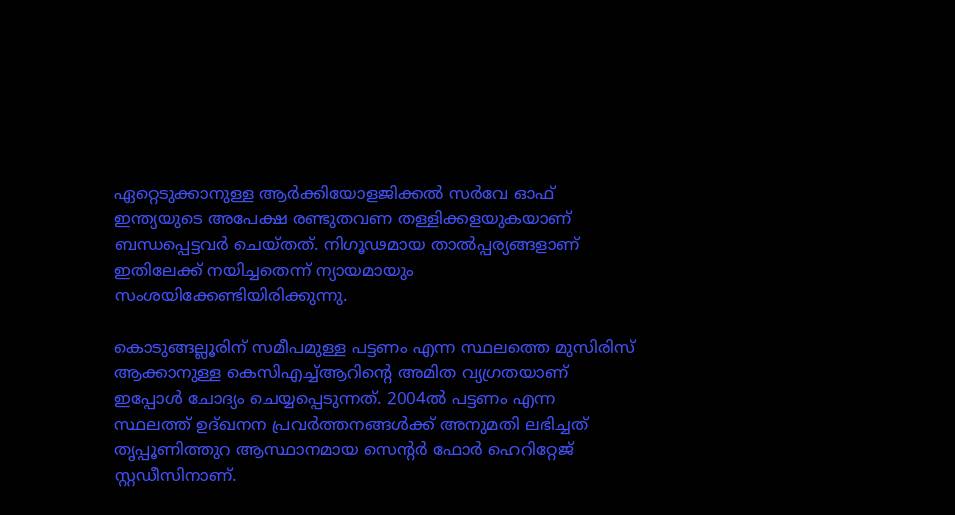ഏറ്റെടുക്കാനുള്ള ആര്‍ക്കിയോളജിക്കല്‍ സര്‍വേ ഓഫ്‌ ഇന്ത്യയുടെ അപേക്ഷ രണ്ടുതവണ തള്ളിക്കളയുകയാണ്‌ ബന്ധപ്പെട്ടവര്‍ ചെയ്തത്‌. നിഗൂഢമായ താല്‍പ്പര്യങ്ങളാണ്‌ ഇതിലേക്ക്‌ നയിച്ചതെന്ന്‌ ന്യായമായും സംശയിക്കേണ്ടിയിരിക്കുന്നു.

കൊടുങ്ങല്ലൂരിന്‌ സമീപമുള്ള പട്ടണം എന്ന സ്ഥലത്തെ മുസിരിസ്‌ ആക്കാനുള്ള കെസിഎച്ച്‌ആറിന്റെ അമിത വ്യഗ്രതയാണ്‌ ഇപ്പോള്‍ ചോദ്യം ചെയ്യപ്പെടുന്നത്‌. 2004ല്‍ പട്ടണം എന്ന സ്ഥലത്ത്‌ ഉദ്ഖനന പ്രവര്‍ത്തനങ്ങള്‍ക്ക്‌ അനുമതി ലഭിച്ചത്‌ തൃപ്പൂണിത്തുറ ആസ്ഥാനമായ സെന്റര്‍ ഫോര്‍ ഹെറിറ്റേജ്‌ സ്റ്റഡീസിനാണ്‌.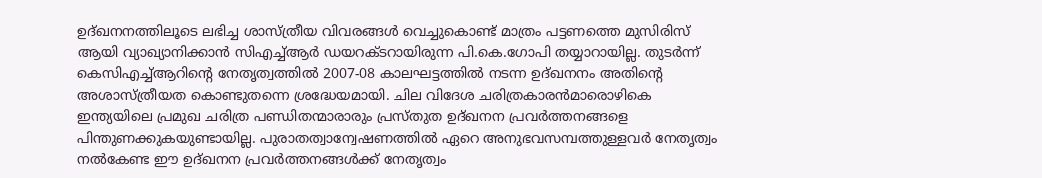ഉദ്ഖനനത്തിലൂടെ ലഭിച്ച ശാസ്ത്രീയ വിവരങ്ങള്‍ വെച്ചുകൊണ്ട്‌ മാത്രം പട്ടണത്തെ മുസിരിസ്‌ ആയി വ്യാഖ്യാനിക്കാന്‍ സിഎച്ച്‌ആര്‍ ഡയറക്ടറായിരുന്ന പി.കെ.ഗോപി തയ്യാറായില്ല. തുടര്‍ന്ന്‌ കെസിഎച്ച്‌ആറിന്റെ നേതൃത്വത്തില്‍ 2007-08 കാലഘട്ടത്തില്‍ നടന്ന ഉദ്ഖനനം അതിന്റെ അശാസ്ത്രീയത കൊണ്ടുതന്നെ ശ്രദ്ധേയമായി. ചില വിദേശ ചരിത്രകാരന്‍മാരൊഴികെ ഇന്ത്യയിലെ പ്രമുഖ ചരിത്ര പണ്ഡിതന്മാരാരും പ്രസ്തുത ഉദ്ഖനന പ്രവര്‍ത്തനങ്ങളെ പിന്തുണക്കുകയുണ്ടായില്ല. പുരാതത്വാന്വേഷണത്തില്‍ ഏറെ അനുഭവസമ്പത്തുള്ളവര്‍ നേതൃത്വം നല്‍കേണ്ട ഈ ഉദ്ഖനന പ്രവര്‍ത്തനങ്ങള്‍ക്ക്‌ നേതൃത്വം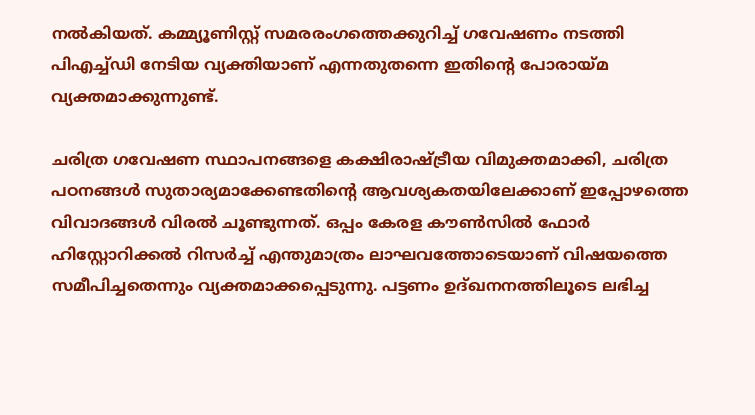നല്‍കിയത്‌. കമ്മ്യൂണിസ്റ്റ്‌ സമരരംഗത്തെക്കുറിച്ച്‌ ഗവേഷണം നടത്തി പിഎച്ച്ഡി നേടിയ വ്യക്തിയാണ്‌ എന്നതുതന്നെ ഇതിന്റെ പോരായ്‌മ വ്യക്തമാക്കുന്നുണ്ട്‌.

ചരിത്ര ഗവേഷണ സ്ഥാപനങ്ങളെ കക്ഷിരാഷ്‌ട്രീയ വിമുക്തമാക്കി, ചരിത്ര പഠനങ്ങള്‍ സുതാര്യമാക്കേണ്ടതിന്റെ ആവശ്യകതയിലേക്കാണ്‌ ഇപ്പോഴത്തെ വിവാദങ്ങള്‍ വിരല്‍ ചൂണ്ടുന്നത്‌. ഒപ്പം കേരള കൗണ്‍സില്‍ ഫോര്‍ ഹിസ്റ്റോറിക്കല്‍ റിസര്‍ച്ച്‌ എന്തുമാത്രം ലാഘവത്തോടെയാണ്‌ വിഷയത്തെ സമീപിച്ചതെന്നും വ്യക്തമാക്കപ്പെടുന്നു. പട്ടണം ഉദ്ഖനനത്തിലൂടെ ലഭിച്ച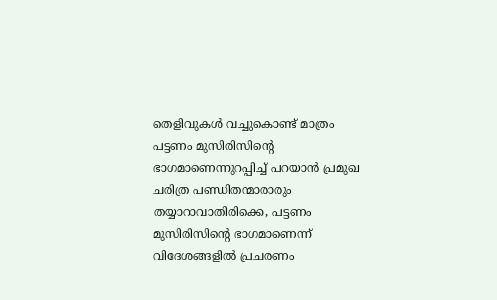തെളിവുകള്‍ വച്ചുകൊണ്ട്‌ മാത്രം പട്ടണം മുസിരിസിന്റെ ഭാഗമാണെന്നുറപ്പിച്ച്‌ പറയാന്‍ പ്രമുഖ ചരിത്ര പണ്ഡിതന്മാരാരും തയ്യാറാവാതിരിക്കെ, പട്ടണം മുസിരിസിന്റെ ഭാഗമാണെന്ന്‌ വിദേശങ്ങളില്‍ പ്രചരണം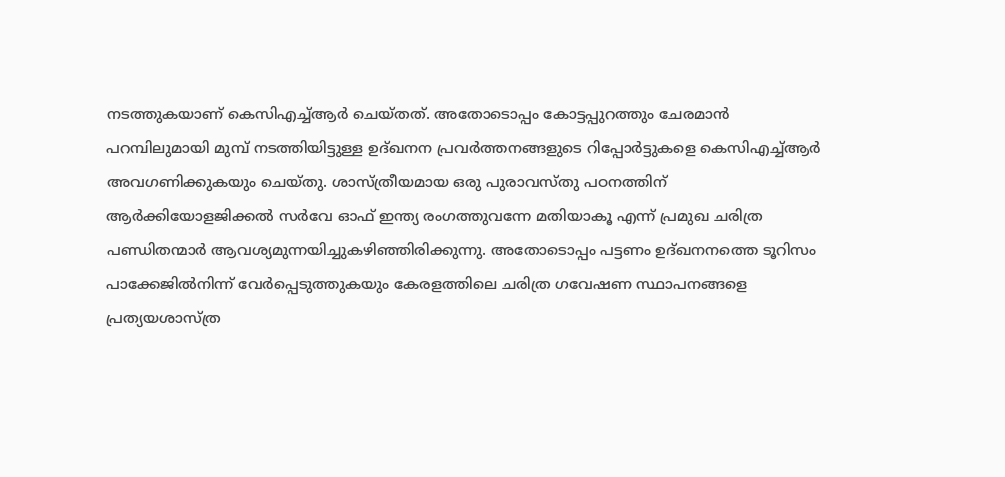നടത്തുകയാണ്‌ കെസിഎച്ച്‌ആര്‍ ചെയ്തത്‌. അതോടൊപ്പം കോട്ടപ്പുറത്തും ചേരമാന്‍ പറമ്പിലുമായി മുമ്പ്‌ നടത്തിയിട്ടുള്ള ഉദ്ഖനന പ്രവര്‍ത്തനങ്ങളുടെ റിപ്പോര്‍ട്ടുകളെ കെസിഎച്ച്‌ആര്‍ അവഗണിക്കുകയും ചെയ്തു. ശാസ്ത്രീയമായ ഒരു പുരാവസ്തു പഠനത്തിന്‌ ആര്‍ക്കിയോളജിക്കല്‍ സര്‍വേ ഓഫ്‌ ഇന്ത്യ രംഗത്തുവന്നേ മതിയാകൂ എന്ന്‌ പ്രമുഖ ചരിത്ര പണ്ഡിതന്മാര്‍ ആവശ്യമുന്നയിച്ചുകഴിഞ്ഞിരിക്കുന്നു. അതോടൊപ്പം പട്ടണം ഉദ്ഖനനത്തെ ടൂറിസം പാക്കേജില്‍നിന്ന്‌ വേര്‍പ്പെടുത്തുകയും കേരളത്തിലെ ചരിത്ര ഗവേഷണ സ്ഥാപനങ്ങളെ പ്രത്യയശാസ്ത്ര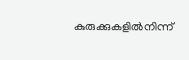കുരുക്കുകളില്‍നിന്ന്‌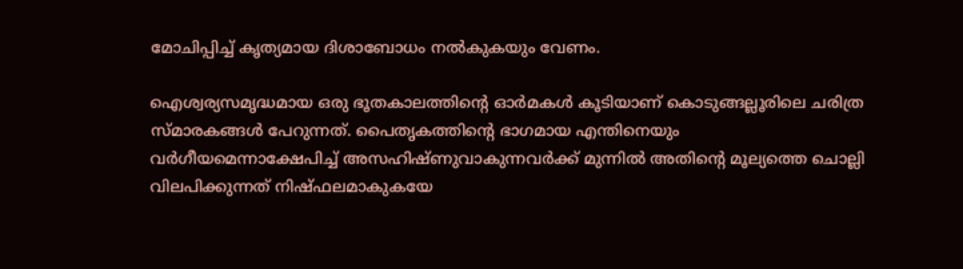മോചിപ്പിച്ച്‌ കൃത്യമായ ദിശാബോധം നല്‍കുകയും വേണം.

ഐശ്വര്യസമൃദ്ധമായ ഒരു ഭൂതകാലത്തിന്റെ ഓര്‍മകള്‍ കൂടിയാണ്‌ കൊടുങ്ങല്ലൂരിലെ ചരിത്ര സ്മാരകങ്ങള്‍ പേറുന്നത്‌. പൈതൃകത്തിന്റെ ഭാഗമായ എന്തിനെയും വര്‍ഗീയമെന്നാക്ഷേപിച്ച്‌ അസഹിഷ്ണുവാകുന്നവര്‍ക്ക്‌ മുന്നില്‍ അതിന്റെ മൂല്യത്തെ ചൊല്ലി വിലപിക്കുന്നത്‌ നിഷ്ഫലമാകുകയേ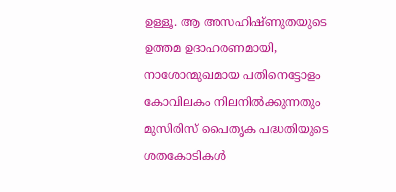ഉള്ളൂ. ആ അസഹിഷ്ണുതയുടെ ഉത്തമ ഉദാഹരണമായി, നാശോന്മുഖമായ പതിനെട്ടോളം കോവിലകം നിലനില്‍ക്കുന്നതും മുസിരിസ്‌ പൈതൃക പദ്ധതിയുടെ ശതകോടികള്‍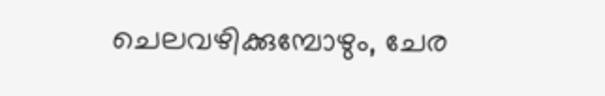ചെലവഴിക്കുമ്പോഴും, ചേര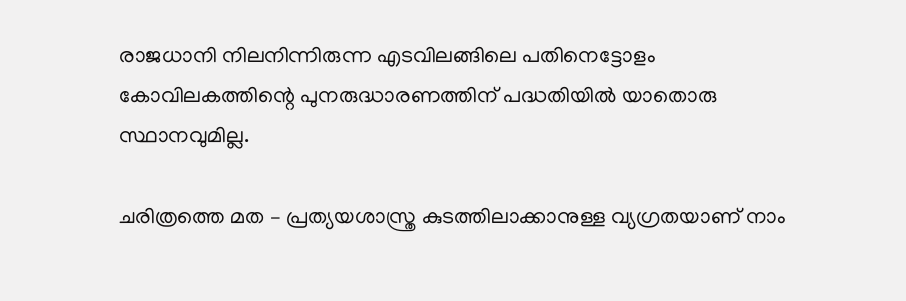രാജധാനി നിലനിന്നിരുന്ന എടവിലങ്ങിലെ പതിനെട്ടോളം കോവിലകത്തിന്റെ പുനരുദ്ധാരണത്തിന്‌ പദ്ധതിയില്‍ യാതൊരു സ്ഥാനവുമില്ല.

ചരിത്രത്തെ മത – പ്രത്യയശാസ്ത്ര കുടത്തിലാക്കാനുള്ള വ്യഗ്രതയാണ്‌ നാം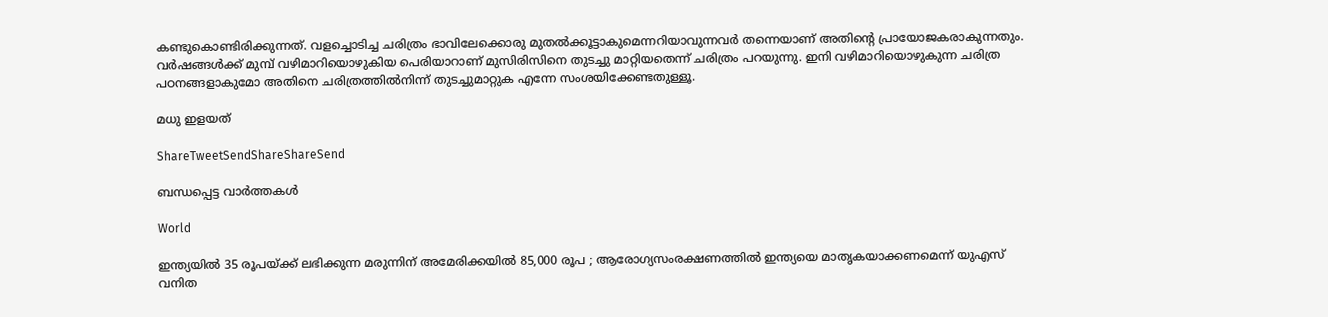കണ്ടുകൊണ്ടിരിക്കുന്നത്‌. വളച്ചൊടിച്ച ചരിത്രം ഭാവിലേക്കൊരു മുതല്‍ക്കൂട്ടാകുമെന്നറിയാവുന്നവര്‍ തന്നെയാണ്‌ അതിന്റെ പ്രായോജകരാകുന്നതും. വര്‍ഷങ്ങള്‍ക്ക്‌ മുമ്പ്‌ വഴിമാറിയൊഴുകിയ പെരിയാറാണ്‌ മുസിരിസിനെ തുടച്ചു മാറ്റിയതെന്ന്‌ ചരിത്രം പറയുന്നു. ഇനി വഴിമാറിയൊഴുകുന്ന ചരിത്ര പഠനങ്ങളാകുമോ അതിനെ ചരിത്രത്തില്‍നിന്ന്‌ തുടച്ചുമാറ്റുക എന്നേ സംശയിക്കേണ്ടതുള്ളൂ.

മധു ഇളയത്‌

ShareTweetSendShareShareSend

ബന്ധപ്പെട്ട വാര്‍ത്തകള്‍

World

ഇന്ത്യയിൽ 35 രൂപയ്‌ക്ക് ലഭിക്കുന്ന മരുന്നിന് അമേരിക്കയിൽ 85,000 രൂപ ; ആരോഗ്യസംരക്ഷണത്തിൽ ഇന്ത്യയെ മാതൃകയാക്കണമെന്ന് യുഎസ് വനിത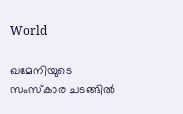World

ഖമേനിയുടെ സംസ്കാര ചടങ്ങിൽ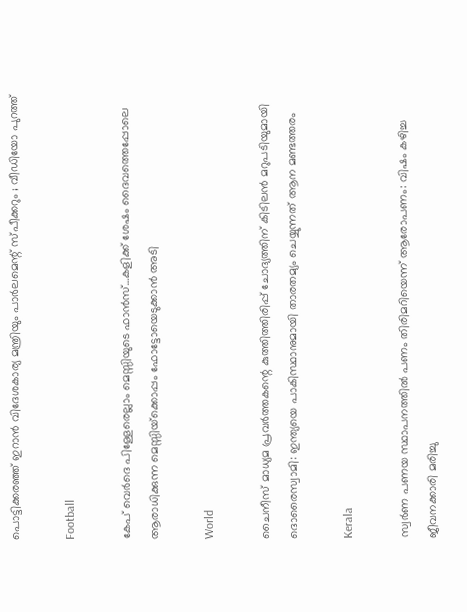പൊട്ടിക്കരഞ്ഞ് ഇറാൻ വിദേശകാര്യ മന്ത്രിയും പാർലമെന്റ് സ്പീക്കറും ; വീഡിയോ പുറത്ത്

Football

കേപ് വെര്‍ദെ പിള്ളേരെല്ലാം മെസ്സിയുടെ ഫാന്‍സ്…കളിക്ക് ശേഷം ദൈവത്തെപ്പോലെ ആരാധിക്കുന്ന മെസ്സിയ്‌ക്കൊപ്പം ഫോട്ടോയെടുക്കാന്‍ അടി

World

ചൈനീസ് മാധ്യമ പ്രവർത്തകന്റെ കുത്തിത്തിരിപ്പ് ചോദ്യത്തിന് കിടിലൻ മറുപടിയുമായി ദൊരൈസ്വാമി: ഇന്ത്യയെ പാകിസ്ഥാനുമായി താരതമ്യം ചെയ്യുന്നത് ആന മണ്ടത്തരം

Kerala

സ്വര്‍ണ പണയ സ്ഥാപനത്തില്‍ പണം തിരിമറിയെന്ന് ആരോപണം: വിഷം കഴിച്ച ജീവനക്കാരി മരിച്ചു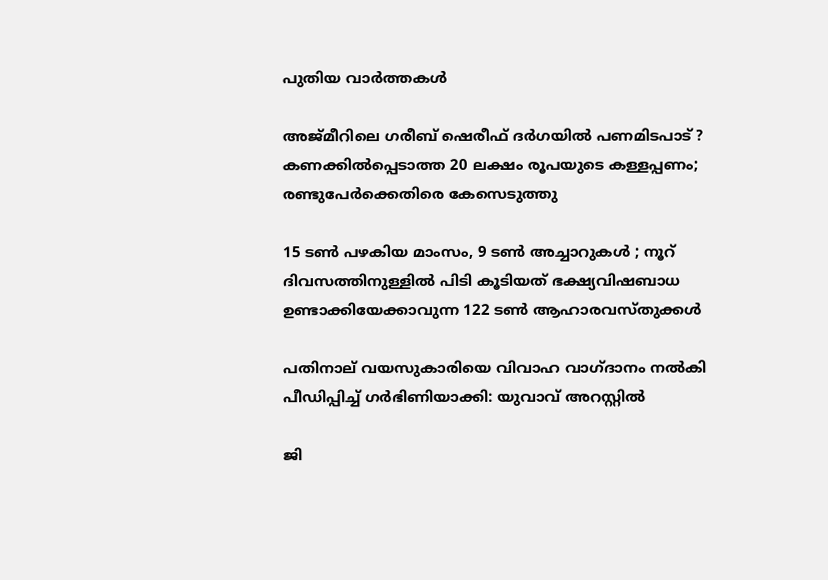പുതിയ വാര്‍ത്തകള്‍

അജ്മീറിലെ ഗരീബ് ഷെരീഫ് ദർഗയിൽ പണമിടപാട് ? കണക്കിൽപ്പെടാത്ത 20 ലക്ഷം രൂപയുടെ കള്ളപ്പണം; രണ്ടുപേർക്കെതിരെ കേസെടുത്തു

15 ടൺ പഴകിയ മാംസം, 9 ടൺ അച്ചാറുകൾ ; നൂറ് ദിവസത്തിനുള്ളിൽ പിടി കൂടിയത് ഭക്ഷ്യവിഷബാധ ഉണ്ടാക്കിയേക്കാവുന്ന 122 ടൺ ആഹാരവസ്തുക്കൾ

പതിനാല് വയസുകാരിയെ വിവാഹ വാഗ്ദാനം നല്‍കി പീഡിപ്പിച്ച് ഗര്‍ഭിണിയാക്കി: യുവാവ് അറസ്റ്റില്‍

ജി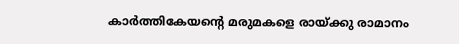കാര്‍ത്തികേയന്റെ മരുമകളെ രായ്‌ക്കു രാമാനം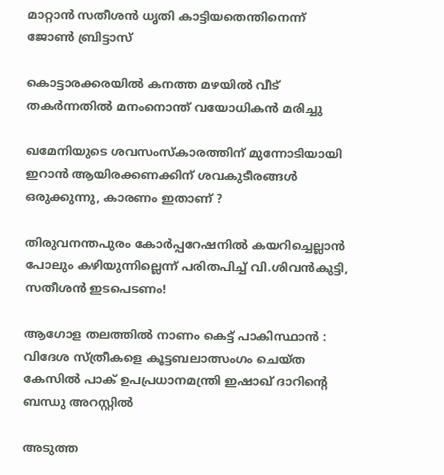മാറ്റാന്‍ സതീശന്‍ ധൃതി കാട്ടിയതെന്തിനെന്ന് ജോണ്‍ ബ്രിട്ടാസ്

കൊട്ടാരക്കരയില്‍ കനത്ത മഴയില്‍ വീട് തകര്‍ന്നതില്‍ മനംനൊന്ത് വയോധികന്‍ മരിച്ചു

ഖമേനിയുടെ ശവസംസ്കാരത്തിന് മുന്നോടിയായി ഇറാൻ ആയിരക്കണക്കിന് ശവകുടീരങ്ങൾ ഒരുക്കുന്നു, കാരണം ഇതാണ് ?

തിരുവനന്തപുരം കോര്‍പ്പറേഷനില്‍ കയറിച്ചെല്ലാന്‍ പോലും കഴിയുന്നില്ലെന്ന് പരിതപിച്ച് വി.ശിവന്‍കുട്ടി, സതീശന്‍ ഇടപെടണം!

ആഗോള തലത്തിൽ നാണം കെട്ട് പാകിസ്ഥാൻ : വിദേശ സ്ത്രീകളെ കൂട്ടബലാത്സംഗം ചെയ്ത കേസിൽ പാക് ഉപപ്രധാനമന്ത്രി ഇഷാഖ് ദാറിന്റെ ബന്ധു അറസ്റ്റിൽ

അടുത്ത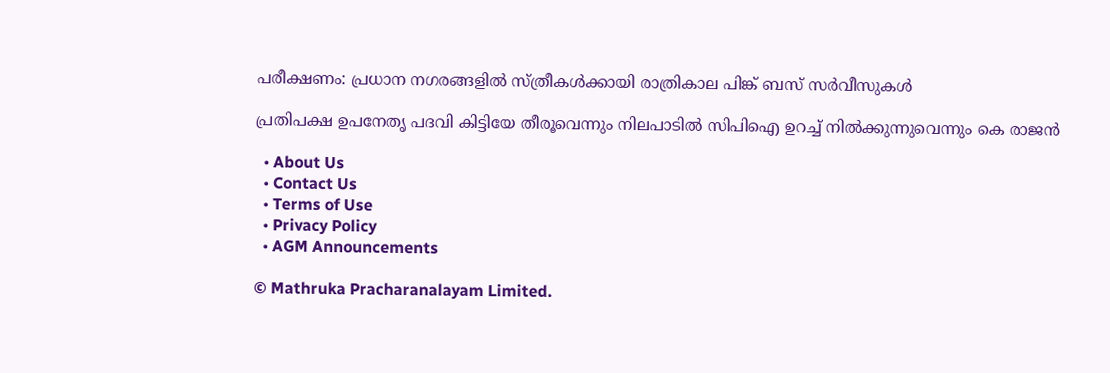പരീക്ഷണം: പ്രധാന നഗരങ്ങളില്‍ സ്ത്രീകള്‍ക്കായി രാത്രികാല പിങ്ക് ബസ് സര്‍വീസുകള്‍

പ്രതിപക്ഷ ഉപനേതൃ പദവി കിട്ടിയേ തീരൂവെന്നും നിലപാടില്‍ സിപിഐ ഉറച്ച് നില്‍ക്കുന്നുവെന്നും കെ രാജന്‍

  • About Us
  • Contact Us
  • Terms of Use
  • Privacy Policy
  • AGM Announcements

© Mathruka Pracharanalayam Limited.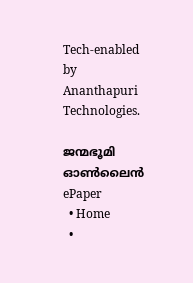Tech-enabled by Ananthapuri Technologies.

ജന്മഭൂമി ഓണ്‍ലൈന്‍
ePaper
  • Home
  •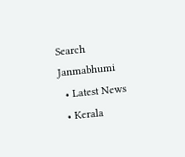Search Janmabhumi
  • Latest News
  • Kerala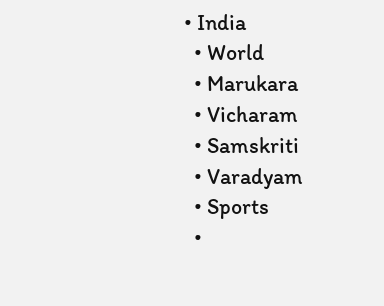• India
  • World
  • Marukara
  • Vicharam
  • Samskriti
  • Varadyam
  • Sports
  •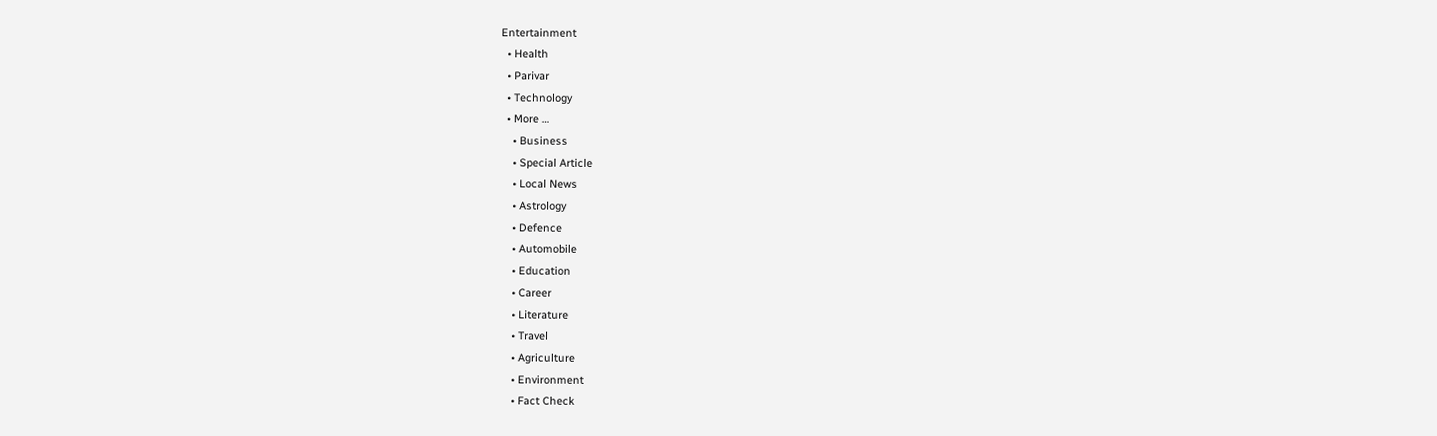Entertainment
  • Health
  • Parivar
  • Technology
  • More …
    • Business
    • Special Article
    • Local News
    • Astrology
    • Defence
    • Automobile
    • Education
    • Career
    • Literature
    • Travel
    • Agriculture
    • Environment
    • Fact Check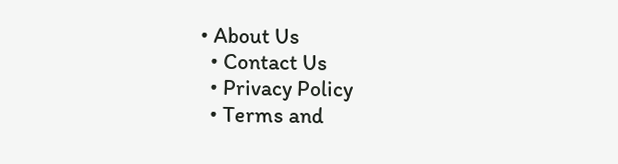• About Us
  • Contact Us
  • Privacy Policy
  • Terms and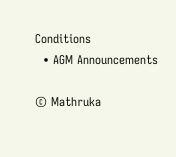Conditions
  • AGM Announcements

© Mathruka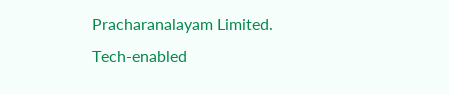Pracharanalayam Limited.
Tech-enabled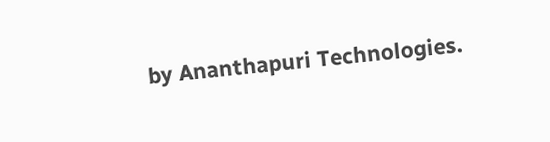by Ananthapuri Technologies.